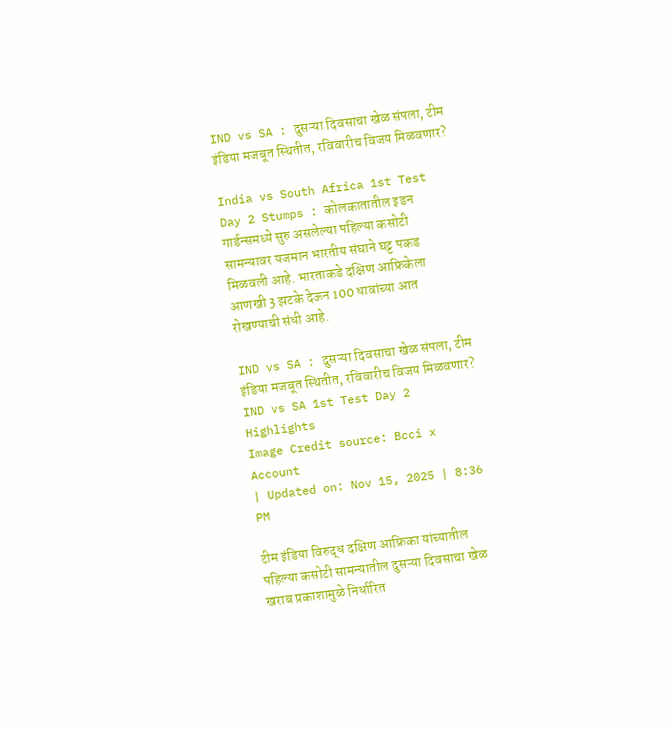IND vs SA : दुसऱ्या दिवसाचा खेळ संपला, टीम इंडिया मजबूत स्थितीत, रविवारीच विजय मिळवणार?

India vs South Africa 1st Test Day 2 Stumps : कोलकातातील इडन गार्डन्समध्ये सुरु असलेल्या पहिल्या कसोटी सामन्यावर यजमान भारतीय संघाने घट्ट पकड मिळवली आहे. भारताकडे दक्षिण आफ्रिकेला आणखी 3 झटके देऊन 100 धावांच्या आत रोखण्याची संधी आहे.

IND vs SA : दुसऱ्या दिवसाचा खेळ संपला, टीम इंडिया मजबूत स्थितीत, रविवारीच विजय मिळवणार?
IND vs SA 1st Test Day 2 Highlights
Image Credit source: Bcci x Account
| Updated on: Nov 15, 2025 | 8:36 PM

टीम इंडिया विरुद्ध दक्षिण आफ्रिका यांच्यातील पहिल्या कसोटी सामन्यातील दुसऱ्या दिवसाचा खेळ खराब प्रकाशामुळे निर्धारित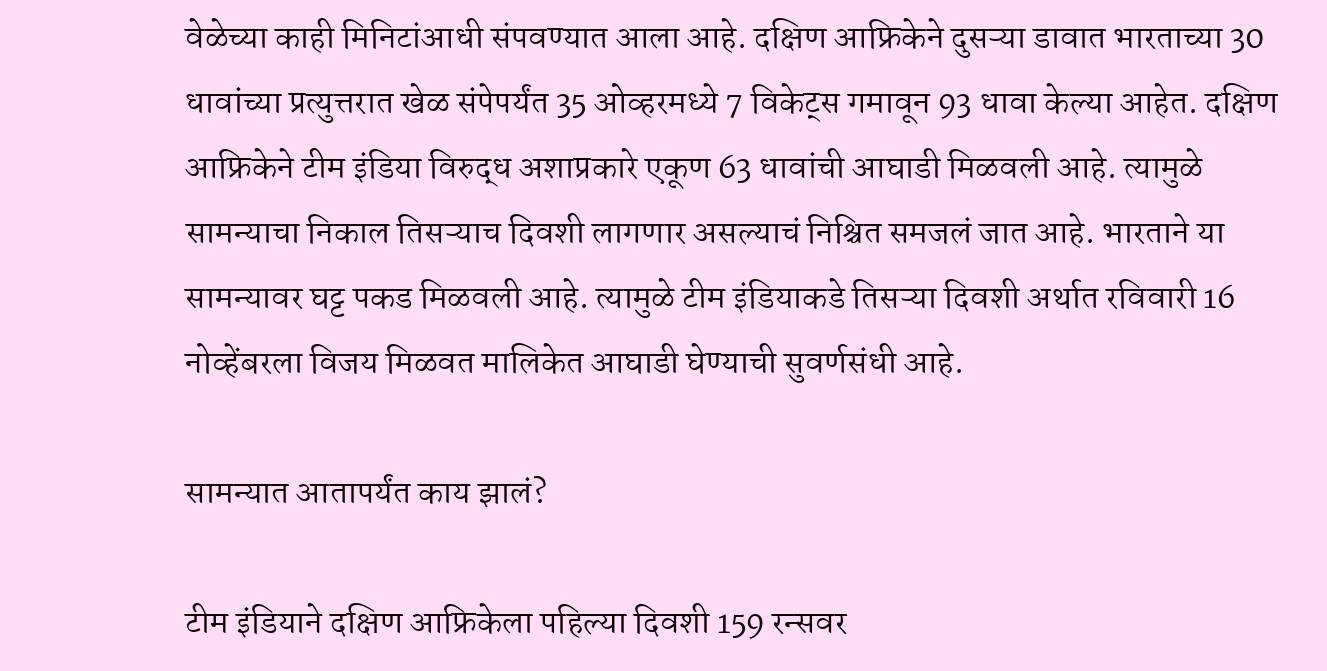वेळेच्या काही मिनिटांआधी संपवण्यात आला आहे. दक्षिण आफ्रिकेने दुसऱ्या डावात भारताच्या 30 धावांच्या प्रत्युत्तरात खेळ संपेपर्यंत 35 ओव्हरमध्ये 7 विकेट्स गमावून 93 धावा केल्या आहेत. दक्षिण आफ्रिकेने टीम इंडिया विरुद्ध अशाप्रकारे एकूण 63 धावांची आघाडी मिळवली आहे. त्यामुळे सामन्याचा निकाल तिसऱ्याच दिवशी लागणार असल्याचं निश्चित समजलं जात आहे. भारताने या सामन्यावर घट्ट पकड मिळवली आहे. त्यामुळे टीम इंडियाकडे तिसऱ्या दिवशी अर्थात रविवारी 16 नोव्हेंबरला विजय मिळवत मालिकेत आघाडी घेण्याची सुवर्णसंधी आहे.

सामन्यात आतापर्यंत काय झालं?

टीम इंडियाने दक्षिण आफ्रिकेला पहिल्या दिवशी 159 रन्सवर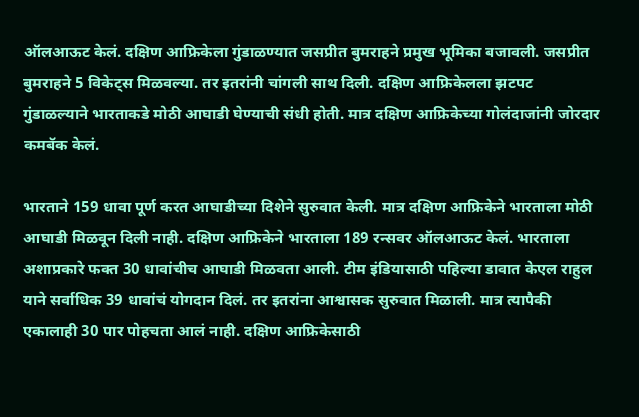ऑलआऊट केलं. दक्षिण आफ्रिकेला गुंडाळण्यात जसप्रीत बुमराहने प्रमुख भूमिका बजावली. जसप्रीत बुमराहने 5 विकेट्स मिळवल्या. तर इतरांनी चांगली साथ दिली. दक्षिण आफ्रिकेलला झटपट गुंडाळल्याने भारताकडे मोठी आघाडी घेण्याची संधी होती. मात्र दक्षिण आफ्रिकेच्या गोलंदाजांनी जोरदार कमबॅक केलं.

भारताने 159 धावा पूर्ण करत आघाडीच्या दिशेने सुरुवात केली. मात्र दक्षिण आफ्रिकेने भारताला मोठी आघाडी मिळवून दिली नाही. दक्षिण आफ्रिकेने भारताला 189 रन्सवर ऑलआऊट केलं. भारताला अशाप्रकारे फक्त 30 धावांचीच आघाडी मिळवता आली. टीम इंडियासाठी पहिल्या डावात केएल राहुल याने सर्वाधिक 39 धावांचं योगदान दिलं. तर इतरांना आश्वासक सुरुवात मिळाली. मात्र त्यापैकी एकालाही 30 पार पोहचता आलं नाही. दक्षिण आफ्रिकेसाठी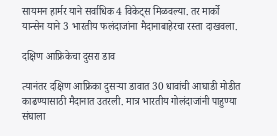सायमन हार्मर याने सर्वाधिक 4 विकेट्स मिळवल्या. तर मार्को यान्सेन याने 3 भारतीय फलंदाजांना मैदानाबाहेरचा रस्ता दाखवला.

दक्षिण आफ्रिकेचा दुसरा डाव

त्यानंतर दक्षिण आफ्रिका दुसर्‍या डावात 30 धावांची आघाडी मोडीत काढण्यासाठी मैदानात उतरली. मात्र भारतीय गोलंदाजांनी पाहुण्या संघाला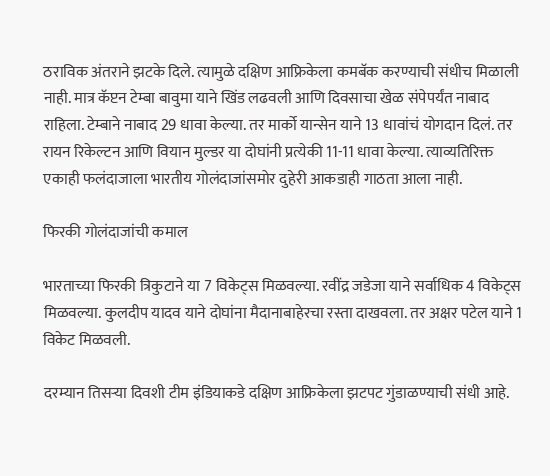ठराविक अंतराने झटके दिले. त्यामुळे दक्षिण आफ्रिकेला कमबॅक करण्याची संधीच मिळाली नाही. मात्र कॅप्टन टेम्बा बावुमा याने खिंड लढवली आणि दिवसाचा खेळ संपेपर्यंत नाबाद राहिला. टेम्बाने नाबाद 29 धावा केल्या. तर मार्को यान्सेन याने 13 धावांचं योगदान दिलं. तर रायन रिकेल्टन आणि वियान मुल्डर या दोघांनी प्रत्येकी 11-11 धावा केल्या. त्याव्यतिरिक्त एकाही फलंदाजाला भारतीय गोलंदाजांसमोर दुहेरी आकडाही गाठता आला नाही.

फिरकी गोलंदाजांची कमाल

भारताच्या फिरकी त्रिकुटाने या 7 विकेट्स मिळवल्या. रवींद्र जडेजा याने सर्वाधिक 4 विकेट्स मिळवल्या. कुलदीप यादव याने दोघांना मैदानाबाहेरचा रस्ता दाखवला. तर अक्षर पटेल याने 1 विकेट मिळवली.

दरम्यान तिसऱ्या दिवशी टीम इंडियाकडे दक्षिण आफ्रिकेला झटपट गुंडाळण्याची संधी आहे.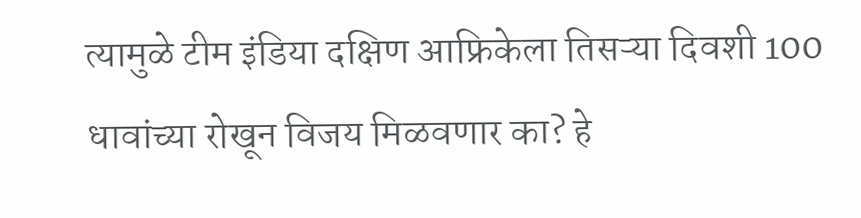त्यामुळे टीम इंडिया दक्षिण आफ्रिकेला तिसऱ्या दिवशी 100 धावांच्या रोखून विजय मिळवणार का? हे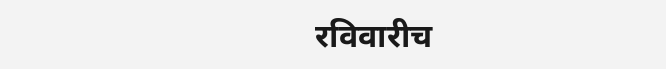रविवारीच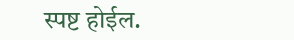स्पष्ट होईल.